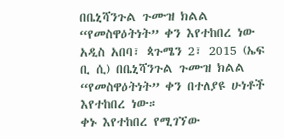በቤኒሻንጉል ጉሙዝ ክልል “የመስዋዕትነት” ቀን እየተከበረ ነው
አዲስ አበባ፣ ጳጉሜን 2፣ 2015 (ኤፍ ቢ ሲ) በቤኒሻንጉል ጉሙዝ ክልል “የመስዋዕትነት” ቀን በተለያዩ ሁነቶች እየተከበረ ነው።
ቀኑ እየተከበረ የሚገኘው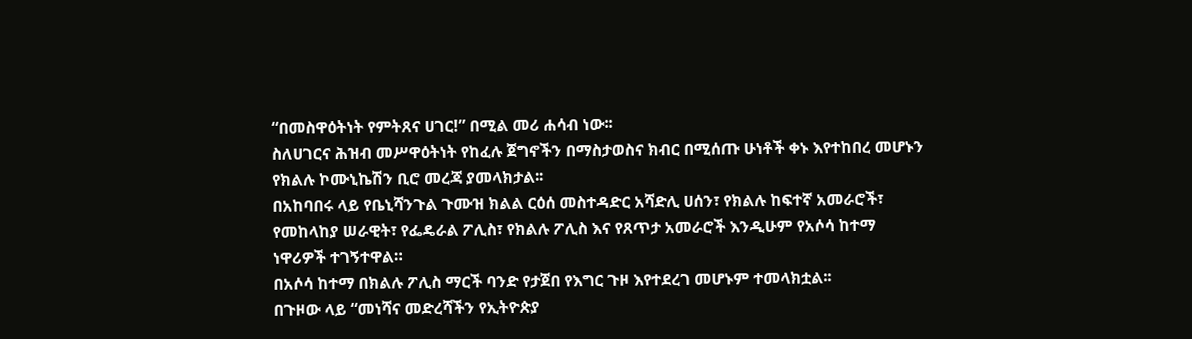“በመስዋዕትነት የምትጸና ሀገር!” በሚል መሪ ሐሳብ ነው፡፡
ስለሀገርና ሕዝብ መሥዋዕትነት የከፈሉ ጀግኖችን በማስታወስና ክብር በሚሰጡ ሁነቶች ቀኑ እየተከበረ መሆኑን የክልሉ ኮሙኒኬሽን ቢሮ መረጃ ያመላክታል፡፡
በአከባበሩ ላይ የቤኒሻንጉል ጉሙዝ ክልል ርዕሰ መስተዳድር አሻድሊ ሀሰን፣ የክልሉ ከፍተኛ አመራሮች፣ የመከላከያ ሠራዊት፣ የፌዴራል ፖሊስ፣ የክልሉ ፖሊስ እና የጸጥታ አመራሮች እንዲሁም የአሶሳ ከተማ ነዋሪዎች ተገኝተዋል።
በአሶሳ ከተማ በክልሉ ፖሊስ ማርች ባንድ የታጀበ የእግር ጉዞ እየተደረገ መሆኑም ተመላክቷል፡፡
በጉዞው ላይ “መነሻና መድረሻችን የኢትዮጵያ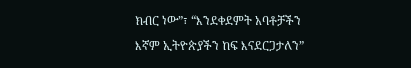ክብር ነው”፣ “እንደቀደምት አባቶቻችን እኛም ኢትዮጵያችን ከፍ እናደርጋታለን”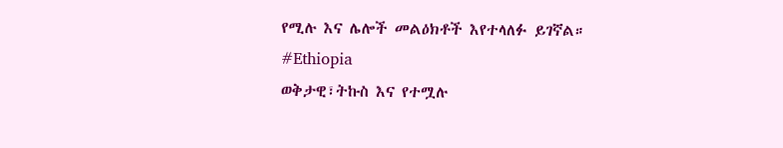የሚሉ እና ሌሎች መልዕክቶች እየተላለፉ ይገኛል።
#Ethiopia
ወቅታዊ፣ትኩስ እና የተሟሉ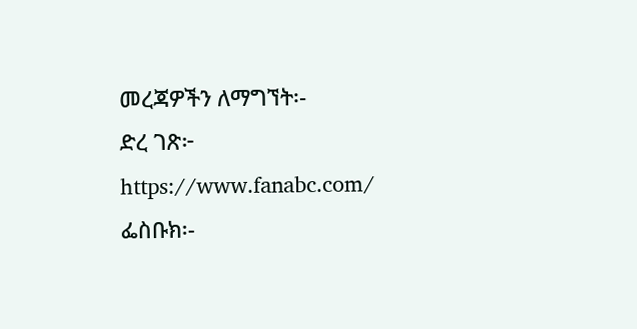መረጃዎችን ለማግኘት፡-
ድረ ገጽ፦ https://www.fanabc.com/
ፌስቡክ፡-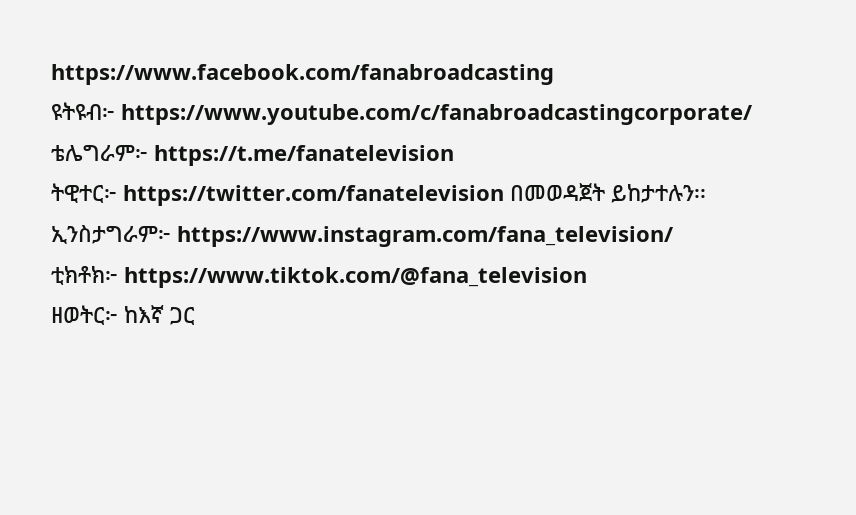https://www.facebook.com/fanabroadcasting
ዩትዩብ፦ https://www.youtube.com/c/fanabroadcastingcorporate/
ቴሌግራም፦ https://t.me/fanatelevision
ትዊተር፦ https://twitter.com/fanatelevision በመወዳጀት ይከታተሉን፡፡
ኢንስታግራም፦ https://www.instagram.com/fana_television/
ቲክቶክ፦ https://www.tiktok.com/@fana_television
ዘወትር፦ ከእኛ ጋር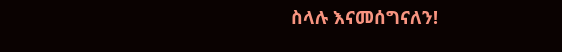ስላሉ እናመሰግናለን!